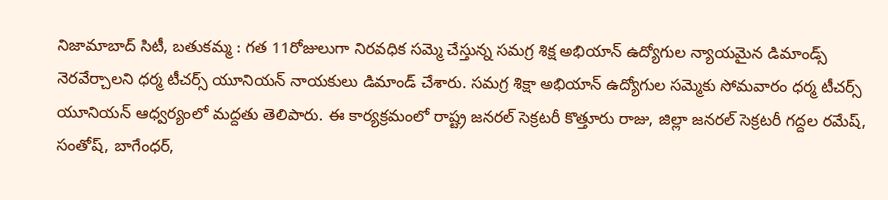నిజామాబాద్ సిటీ, బతుకమ్మ : గత 11రోజులుగా నిరవధిక సమ్మె చేస్తున్న సమగ్ర శిక్ష అభియాన్ ఉద్యోగుల న్యాయమైన డిమాండ్స్ నెరవేర్చాలని ధర్మ టీచర్స్ యూనియన్ నాయకులు డిమాండ్ చేశారు. సమగ్ర శిక్షా అభియాన్ ఉద్యోగుల సమ్మెకు సోమవారం ధర్మ టీచర్స్ యూనియన్ ఆధ్వర్యంలో మద్దతు తెలిపారు. ఈ కార్యక్రమంలో రాష్ట్ర జనరల్ సెక్రటరీ కొత్తూరు రాజు, జిల్లా జనరల్ సెక్రటరీ గద్దల రమేష్, సంతోష్, బాగేంధర్,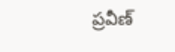ప్రవీణ్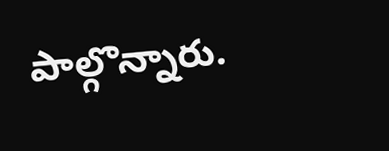పాల్గొన్నారు.